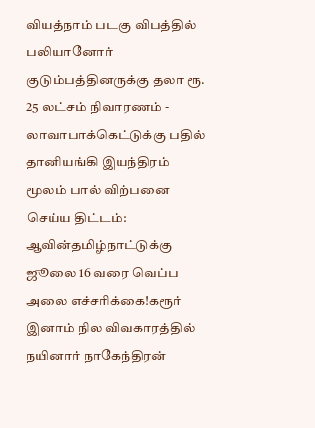வியத்நாம் படகு விபத்தில் பலியானோர் குடும்பத்தினருக்கு தலா ரூ. 25 லட்சம் நிவாரணம் - லாவாபாக்கெட்டுக்கு பதில் தானியங்கி இயந்திரம் மூலம் பால் விற்பனை செய்ய திட்டம்: ஆவின்தமிழ்நாட்டுக்கு ஜூலை 16 வரை வெப்ப அலை எச்சரிக்கை!கரூர் இனாம் நில விவகாரத்தில் நயினார் நாகேந்திரன்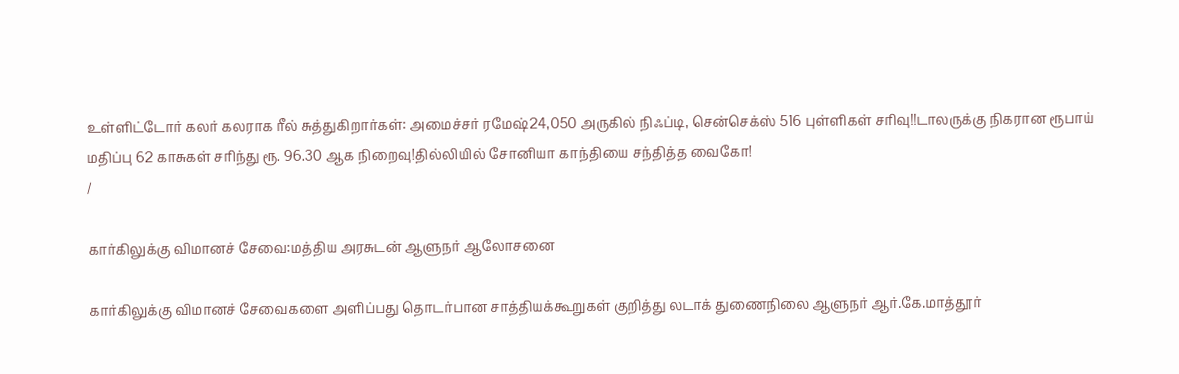உள்ளிட்டோர் கலர் கலராக ரீல் சுத்துகிறார்கள்: அமைச்சர் ரமேஷ்24,050 அருகில் நிஃப்டி, சென்செக்ஸ் 516 புள்ளிகள் சரிவு!!டாலருக்கு நிகரான ரூபாய் மதிப்பு 62 காசுகள் சரிந்து ரூ. 96.30 ஆக நிறைவு!தில்லியில் சோனியா காந்தியை சந்தித்த வைகோ!
/

கார்கிலுக்கு விமானச் சேவை:மத்திய அரசுடன் ஆளுநர் ஆலோசனை

கார்கிலுக்கு விமானச் சேவைகளை அளிப்பது தொடர்பான சாத்தியக்கூறுகள் குறித்து லடாக் துணைநிலை ஆளுநர் ஆர்.கே.மாத்தூர்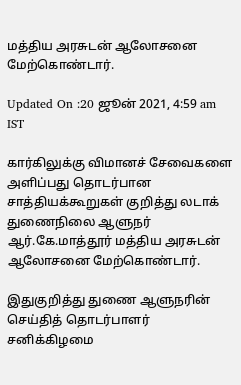மத்திய அரசுடன் ஆலோசனை மேற்கொண்டார்.

Updated On :20 ஜூன் 2021, 4:59 am IST

கார்கிலுக்கு விமானச் சேவைகளை அளிப்பது தொடர்பான சாத்தியக்கூறுகள் குறித்து லடாக் துணைநிலை ஆளுநர் ஆர்.கே.மாத்தூர் மத்திய அரசுடன் ஆலோசனை மேற்கொண்டார்.

இதுகுறித்து துணை ஆளுநரின் செய்தித் தொடர்பாளர் சனிக்கிழமை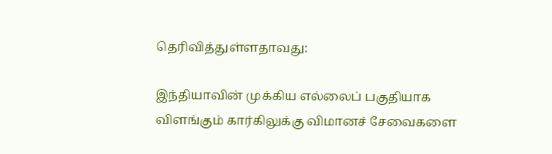தெரிவித்துள்ளதாவது:

இந்தியாவின் முக்கிய எல்லைப் பகுதியாக விளங்கும் கார்கிலுக்கு விமானச் சேவைகளை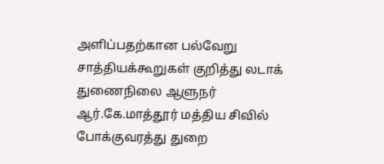அளிப்பதற்கான பல்வேறு சாத்தியக்கூறுகள் குறித்து லடாக் துணைநிலை ஆளுநர் ஆர்.கே.மாத்தூர் மத்திய சிவில் போக்குவரத்து துறை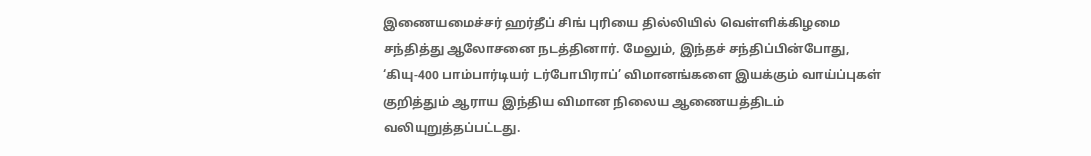இணையமைச்சர் ஹர்தீப் சிங் புரியை தில்லியில் வெள்ளிக்கிழமை சந்தித்து ஆலோசனை நடத்தினார். மேலும், இந்தச் சந்திப்பின்போது, ‘கியு-400 பாம்பார்டியர் டர்போபிராப்’ விமானங்களை இயக்கும் வாய்ப்புகள் குறித்தும் ஆராய இந்திய விமான நிலைய ஆணையத்திடம் வலியுறுத்தப்பட்டது.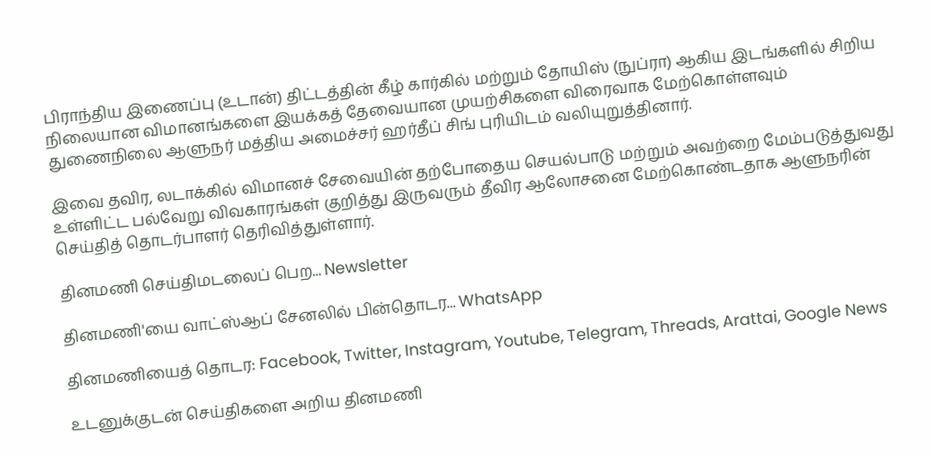பிராந்திய இணைப்பு (உடான்) திட்டத்தின் கீழ் கார்கில் மற்றும் தோயிஸ் (நுப்ரா) ஆகிய இடங்களில் சிறிய நிலையான விமானங்களை இயக்கத் தேவையான முயற்சிகளை விரைவாக மேற்கொள்ளவும் துணைநிலை ஆளுநர் மத்திய அமைச்சர் ஹர்தீப் சிங் புரியிடம் வலியுறுத்தினார்.

இவை தவிர, லடாக்கில் விமானச் சேவையின் தற்போதைய செயல்பாடு மற்றும் அவற்றை மேம்படுத்துவது உள்ளிட்ட பல்வேறு விவகாரங்கள் குறித்து இருவரும் தீவிர ஆலோசனை மேற்கொண்டதாக ஆளுநரின் செய்தித் தொடர்பாளர் தெரிவித்துள்ளார்.

தினமணி செய்திமடலைப் பெற... Newsletter

தினமணி'யை வாட்ஸ்ஆப் சேனலில் பின்தொடர... WhatsApp

தினமணியைத் தொடர: Facebook, Twitter, Instagram, Youtube, Telegram, Threads, Arattai, Google News

உடனுக்குடன் செய்திகளை அறிய தினமணி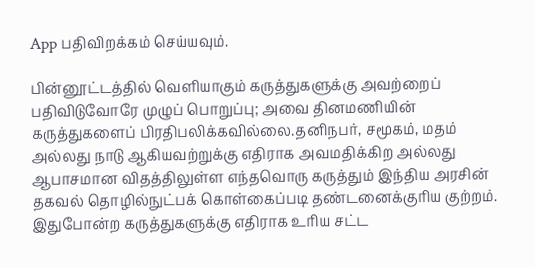App பதிவிறக்கம் செய்யவும்.

பின்னூட்டத்தில் வெளியாகும் கருத்துகளுக்கு அவற்றைப் பதிவிடுவோரே முழுப் பொறுப்பு; அவை தினமணியின் கருத்துகளைப் பிரதிபலிக்கவில்லை.தனிநபர், சமூகம், மதம் அல்லது நாடு ஆகியவற்றுக்கு எதிராக அவமதிக்கிற அல்லது ஆபாசமான விதத்திலுள்ள எந்தவொரு கருத்தும் இந்திய அரசின் தகவல் தொழில்நுட்பக் கொள்கைப்படி தண்டனைக்குரிய குற்றம். இதுபோன்ற கருத்துகளுக்கு எதிராக உரிய சட்ட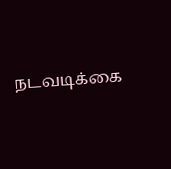நடவடிக்கை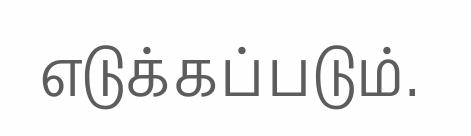எடுக்கப்படும்.